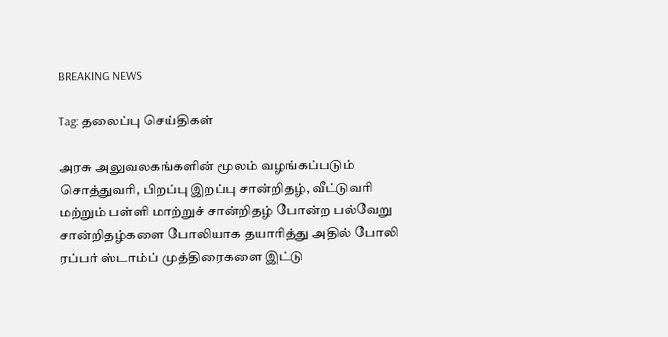BREAKING NEWS

Tag: தலைப்பு செய்திகள்

அரசு அலுவலகங்களின் மூலம் வழங்கப்படும் சொத்துவரி, பிறப்பு இறப்பு சான்றிதழ், வீட்டுவரி மற்றும் பள்ளி மாற்றுச் சான்றிதழ் போன்ற பல்வேறு சான்றிதழ்களை போலியாக தயாரித்து அதில் போலி ரப்பர் ஸ்டாம்ப் முத்திரைகளை இட்டு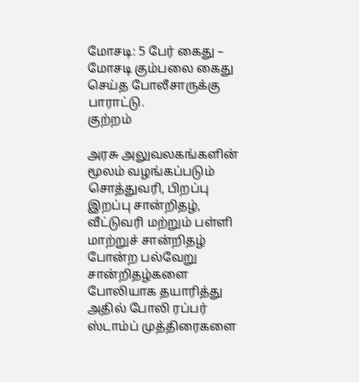மோசடி: 5 பேர் கைது – மோசடி கும்பலை கைது செய்த போலீசாருக்கு பாராட்டு.
குற்றம்

அரசு அலுவலகங்களின் மூலம் வழங்கப்படும் சொத்துவரி, பிறப்பு இறப்பு சான்றிதழ், வீட்டுவரி மற்றும் பள்ளி மாற்றுச் சான்றிதழ் போன்ற பல்வேறு சான்றிதழ்களை போலியாக தயாரித்து அதில் போலி ரப்பர் ஸ்டாம்ப் முத்திரைகளை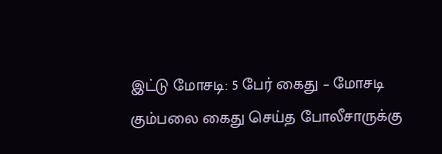இட்டு மோசடி: 5 பேர் கைது – மோசடி கும்பலை கைது செய்த போலீசாருக்கு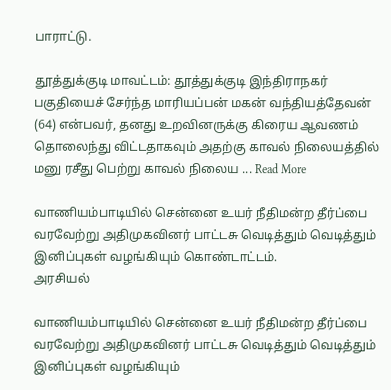பாராட்டு.

தூத்துக்குடி மாவட்டம்: தூத்துக்குடி இந்திராநகர் பகுதியைச் சேர்ந்த மாரியப்பன் மகன் வந்தியத்தேவன் (64) என்பவர், தனது உறவினருக்கு கிரைய ஆவணம் தொலைந்து விட்டதாகவும் அதற்கு காவல் நிலையத்தில் மனு ரசீது பெற்று காவல் நிலைய ... Read More

வாணியம்பாடியில் சென்னை உயர் நீதிமன்ற தீர்ப்பை வரவேற்று அதிமுகவினர் பாட்டசு வெடித்தும் வெடித்தும் இனிப்புகள் வழங்கியும் கொண்டாட்டம்.
அரசியல்

வாணியம்பாடியில் சென்னை உயர் நீதிமன்ற தீர்ப்பை வரவேற்று அதிமுகவினர் பாட்டசு வெடித்தும் வெடித்தும் இனிப்புகள் வழங்கியும்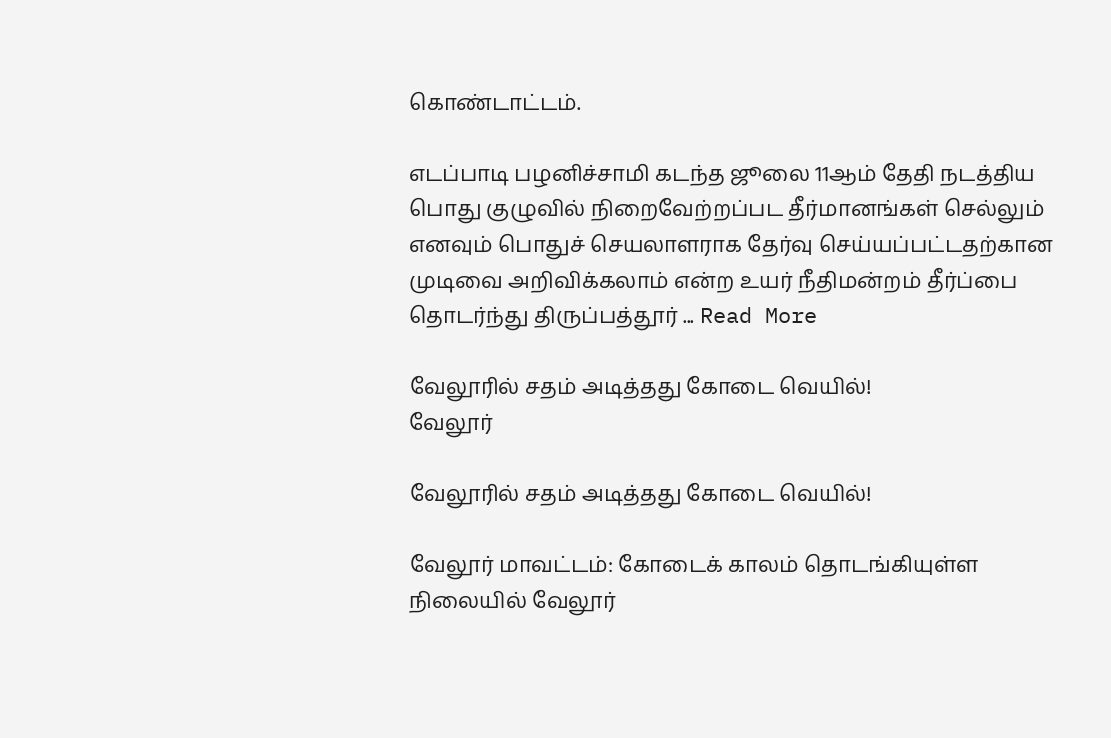கொண்டாட்டம்.

எடப்பாடி பழனிச்சாமி கடந்த ஜூலை 11ஆம் தேதி நடத்திய பொது குழுவில் நிறைவேற்றப்பட தீர்மானங்கள் செல்லும் எனவும் பொதுச் செயலாளராக தேர்வு செய்யப்பட்டதற்கான முடிவை அறிவிக்கலாம் என்ற உயர் நீதிமன்றம் தீர்ப்பை தொடர்ந்து திருப்பத்தூர் ... Read More

வேலூரில் சதம் அடித்தது கோடை வெயில்!
வேலூர்

வேலூரில் சதம் அடித்தது கோடை வெயில்!

வேலூர் மாவட்டம்: கோடைக் காலம் தொடங்கியுள்ள நிலையில் வேலூர்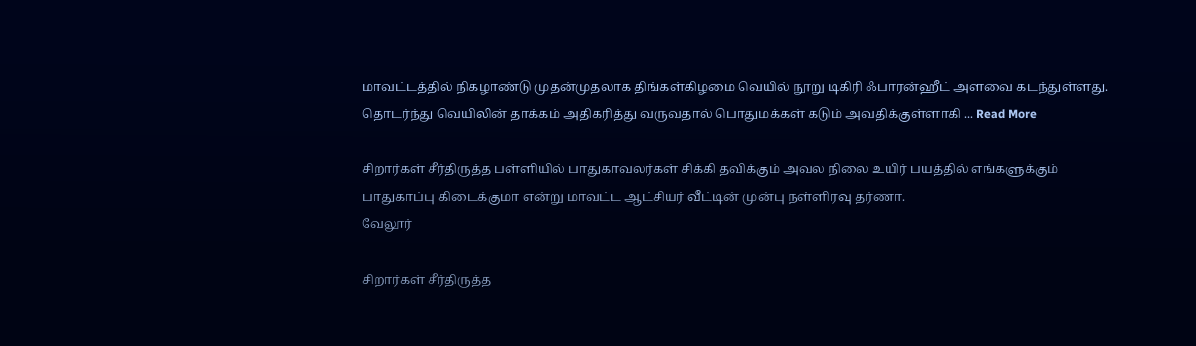மாவட்டத்தில் நிகழாண்டு முதன்முதலாக திங்கள்கிழமை வெயில் நூறு டிகிரி ஃபாரன்ஹீட் அளவை கடந்துள்ளது. தொடர்ந்து வெயிலின் தாக்கம் அதிகரித்து வருவதால் பொதுமக்கள் கடும் அவதிக்குள்ளாகி ... Read More

சிறார்கள் சீர்திருத்த பள்ளியில் பாதுகாவலர்கள் சிக்கி தவிக்கும் அவல நிலை உயிர் பயத்தில் எங்களுக்கும் பாதுகாப்பு கிடைக்குமா என்று மாவட்ட ஆட்சியர் வீட்டின் முன்பு நள்ளிரவு தர்ணா.
வேலூர்

சிறார்கள் சீர்திருத்த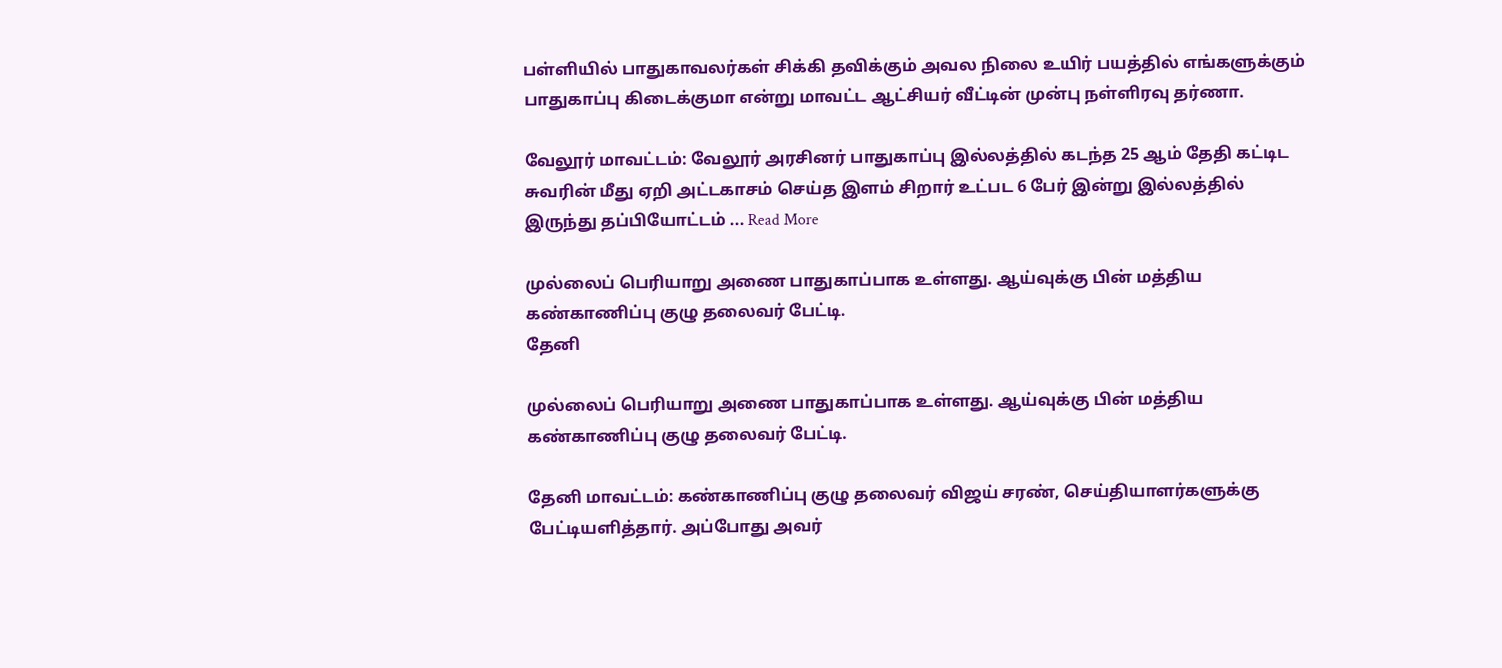பள்ளியில் பாதுகாவலர்கள் சிக்கி தவிக்கும் அவல நிலை உயிர் பயத்தில் எங்களுக்கும் பாதுகாப்பு கிடைக்குமா என்று மாவட்ட ஆட்சியர் வீட்டின் முன்பு நள்ளிரவு தர்ணா.

வேலூர் மாவட்டம்: வேலூர் அரசினர் பாதுகாப்பு இல்லத்தில் கடந்த 25 ஆம் தேதி கட்டிட சுவரின் மீது ஏறி அட்டகாசம் செய்த இளம் சிறார் உட்பட 6 பேர் இன்று இல்லத்தில் இருந்து தப்பியோட்டம் ... Read More

முல்லைப் பெரியாறு அணை பாதுகாப்பாக உள்ளது. ஆய்வுக்கு பின் மத்திய கண்காணிப்பு குழு தலைவர் பேட்டி.
தேனி

முல்லைப் பெரியாறு அணை பாதுகாப்பாக உள்ளது. ஆய்வுக்கு பின் மத்திய கண்காணிப்பு குழு தலைவர் பேட்டி.

தேனி மாவட்டம்: கண்காணிப்பு குழு தலைவர் விஜய் சரண், செய்தியாளர்களுக்கு பேட்டியளித்தார். அப்போது அவர்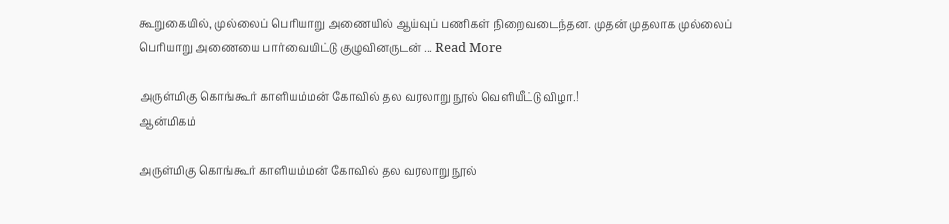கூறுகையில், முல்லைப் பெரியாறு அணையில் ஆய்வுப் பணிகள் நிறைவடைந்தன. முதன் முதலாக முல்லைப் பெரியாறு அணையை பார்வையிட்டு குழுவினருடன் ... Read More

அருள்மிகு கொங்கூர் காளியம்மன் கோவில் தல வரலாறு நூல் வெளியீட்டு விழா.!
ஆன்மிகம்

அருள்மிகு கொங்கூர் காளியம்மன் கோவில் தல வரலாறு நூல்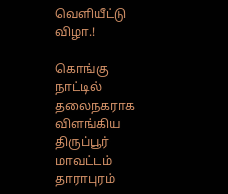வெளியீட்டு விழா.!

கொங்கு நாட்டில் தலைநகராக விளங்கிய திருப்பூர் மாவட்டம் தாராபுரம்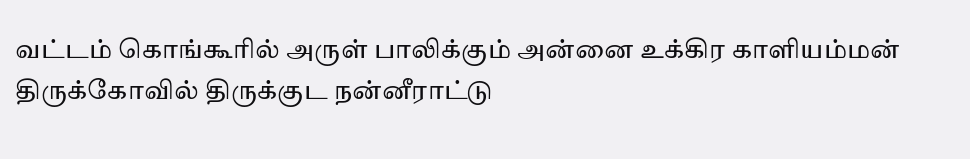வட்டம் கொங்கூரில் அருள் பாலிக்கும் அன்னை உக்கிர காளியம்மன் திருக்கோவில் திருக்குட நன்னீராட்டு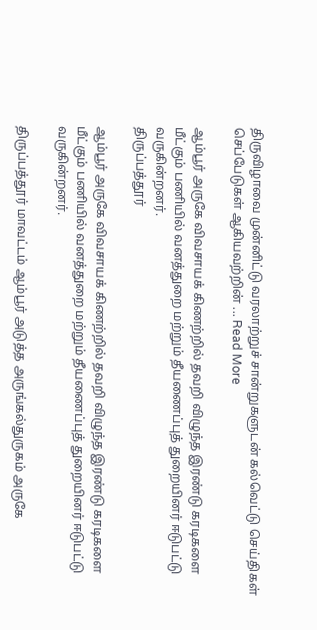திருவிழாவை முன்னிட்டு வரலாற்றுச் சான்றுகளுடன் கல்வெட்டு செய்திகள் செப்பேடுகள் ஆகியவற்றின் ... Read More

ஆம்பூர் அருகே விவசாயக் கிணற்றில் தவறி விழுந்த இரண்டு கரடிகளை மீட்கும் பணியில் வனத்துறை மற்றும் தீயணைப்புத் துறையினர் ஈடுபட்டு வருகின்றனர்.
திருப்பத்தூர்

ஆம்பூர் அருகே விவசாயக் கிணற்றில் தவறி விழுந்த இரண்டு கரடிகளை மீட்கும் பணியில் வனத்துறை மற்றும் தீயணைப்புத் துறையினர் ஈடுபட்டு வருகின்றனர்.

திருப்பத்தூர் மாவட்டம் ஆம்பூர் அடுத்த அருங்கல்துருகம் அருகே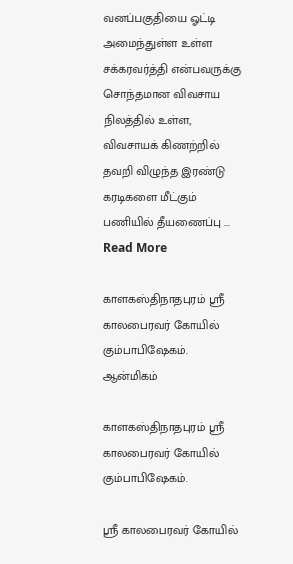வனப்பகுதியை ஓட்டி அமைந்துள்ள உள்ள சக்கரவர்த்தி என்பவருக்கு சொந்தமான விவசாய நிலத்தில் உள்ள, விவசாயக் கிணற்றில் தவறி விழுந்த இரண்டு கரடிகளை மீட்கும் பணியில் தீயணைப்பு ... Read More

காளகஸ்திநாதபுரம் ஸ்ரீ காலபைரவர் கோயில் கும்பாபிஷேகம்.
ஆன்மிகம்

காளகஸ்திநாதபுரம் ஸ்ரீ காலபைரவர் கோயில் கும்பாபிஷேகம்.

ஸ்ரீ காலபைரவர் கோயில்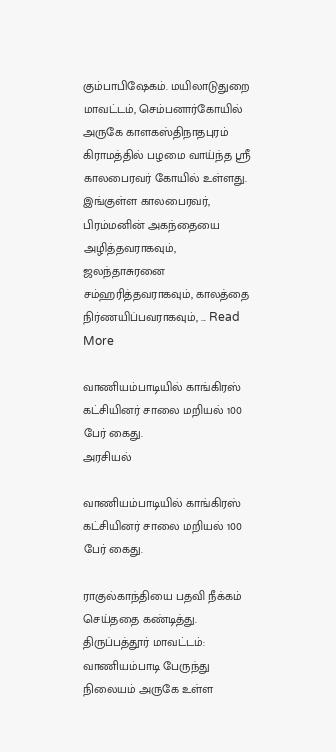கும்பாபிஷேகம். மயிலாடுதுறை மாவட்டம், செம்பனார்கோயில் அருகே காளகஸ்திநாதபுரம் கிராமத்தில் பழமை வாய்ந்த ஸ்ரீ காலபைரவர் கோயில் உள்ளது. இங்குள்ள காலபைரவர், பிரம்மனின் அகந்தையை அழித்தவராகவும், ஜலந்தாசுரனை சம்ஹரித்தவராகவும், காலத்தை நிர்ணயிப்பவராகவும், ... Read More

வாணியம்பாடியில் காங்கிரஸ் கட்சியினர் சாலை மறியல் 100 பேர் கைது.
அரசியல்

வாணியம்பாடியில் காங்கிரஸ் கட்சியினர் சாலை மறியல் 100 பேர் கைது.

ராகுல்காந்தியை பதவி நீக்கம் செய்ததை கண்டித்து. திருப்பத்தூர் மாவட்டம்: வாணியம்பாடி பேருந்து நிலையம் அருகே உள்ள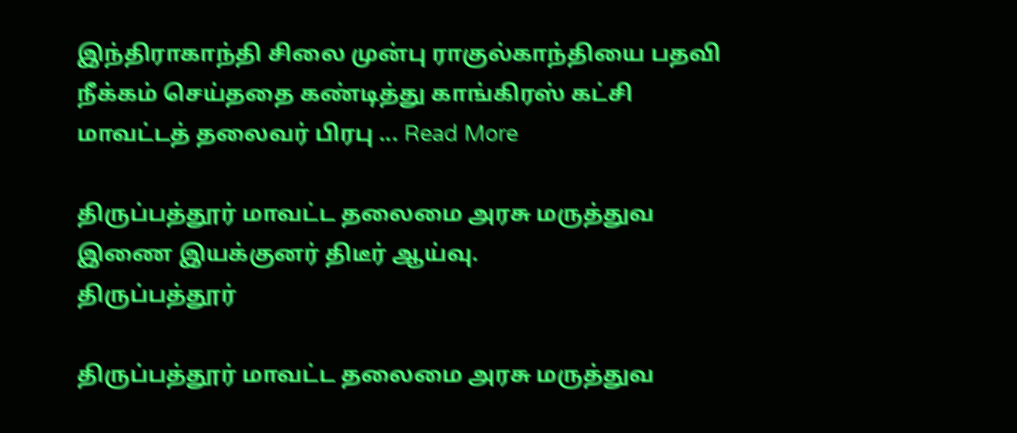இந்திராகாந்தி சிலை முன்பு ராகுல்காந்தியை பதவி நீக்கம் செய்ததை கண்டித்து காங்கிரஸ் கட்சி மாவட்டத் தலைவர் பிரபு ... Read More

திருப்பத்தூர் மாவட்ட தலைமை அரசு மருத்துவ இணை இயக்குனர் திடீர் ஆய்வு.
திருப்பத்தூர்

திருப்பத்தூர் மாவட்ட தலைமை அரசு மருத்துவ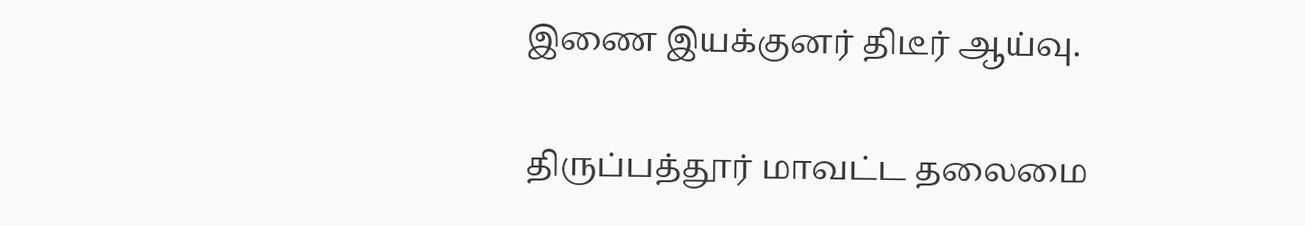இணை இயக்குனர் திடீர் ஆய்வு.

திருப்பத்தூர் மாவட்ட தலைமை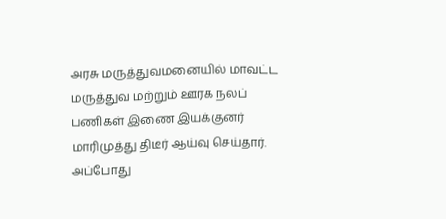அரசு மருத்துவமனையில் மாவட்ட மருத்துவ மற்றும் ஊரக நலப் பணிகள் இணை இயக்குனர் மாரிமுத்து திடீர் ஆய்வு செய்தார்.     அப்போது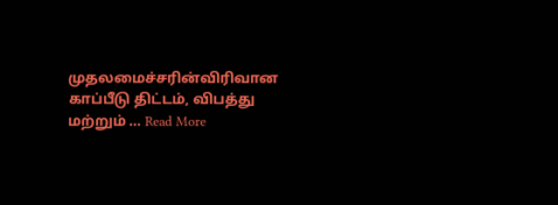முதலமைச்சரின்விரிவான காப்பீடு திட்டம், விபத்து மற்றும் ... Read More